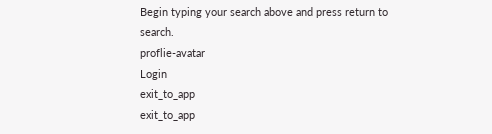Begin typing your search above and press return to search.
proflie-avatar
Login
exit_to_app
exit_to_app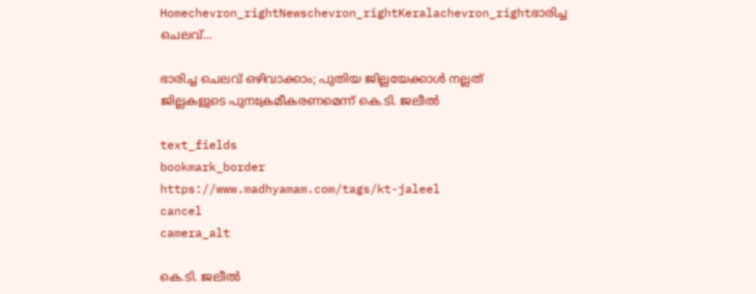Homechevron_rightNewschevron_rightKeralachevron_rightഭാരിച്ച ചെലവ്...

ഭാരിച്ച ചെലവ് ഒഴിവാക്കാം; പുതിയ ജില്ലയേക്കാൾ നല്ലത് ജില്ലകളുടെ പുനഃക്രമീകരണമെന്ന് കെ.ടി. ജലീൽ

text_fields
bookmark_border
https://www.madhyamam.com/tags/kt-jaleel
cancel
camera_alt

കെ.ടി. ജലീൽ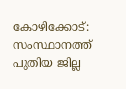കോഴിക്കോട്: സംസ്ഥാനത്ത് പുതിയ ജില്ല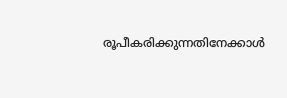രൂപീകരിക്കുന്നതിനേക്കാൾ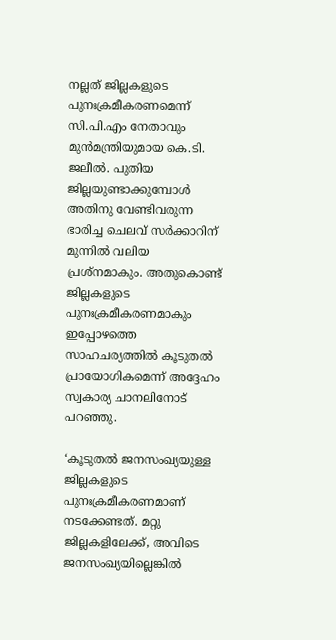നല്ലത് ജില്ലകളുടെ പുനഃക്രമീകരണമെന്ന് സി.പി.എം നേതാവും മുൻമന്ത്രിയുമായ കെ.ടി. ജലീൽ. പുതിയ ജില്ലയുണ്ടാക്കുമ്പോൾ അതിനു വേണ്ടിവരുന്ന ഭാരിച്ച ചെലവ് സർക്കാറിന് മുന്നിൽ വലിയ പ്രശ്നമാകും. അതുകൊണ്ട് ജില്ലകളുടെ പുനഃക്രമീകരണമാകും ഇപ്പോഴത്തെ സാഹചര്യത്തിൽ കൂടുതൽ പ്രായോഗികമെന്ന് അദ്ദേഹം സ്വകാര്യ ചാനലിനോട് പറഞ്ഞു.

‘കൂടുതൽ ജനസംഖ്യയുള്ള ജില്ലകളുടെ പുനഃക്രമീകരണമാണ് നടക്കേണ്ടത്. മറ്റു ജില്ലകളിലേക്ക്, അവിടെ ജനസംഖ്യയില്ലെങ്കിൽ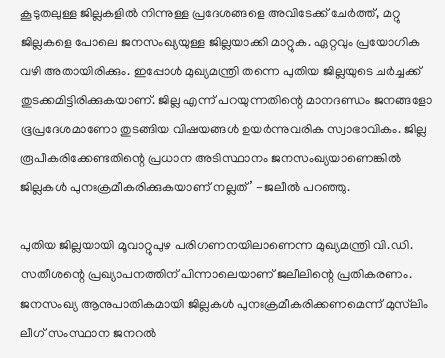കൂടുതലുള്ള ജില്ലകളിൽ നിന്നുള്ള പ്രദേശങ്ങളെ അവിടേക്ക് ചേർത്ത്, മറ്റു ജില്ലകളെ പോലെ ജനസംഖ്യയുള്ള ജില്ലയാക്കി മാറ്റുക. ഏറ്റവും പ്രയോഗിക വഴി അതായിരിക്കും. ഇപ്പോൾ മുഖ്യമന്ത്രി തന്നെ പുതിയ ജില്ലയുടെ ചർച്ചക്ക് തുടക്കമിട്ടിരിക്കുകയാണ്. ജില്ല എന്ന് പറയുന്നതിന്റെ മാനദണ്ഡം ജനങ്ങളോ ഭൂപ്രദേശമാണോ തുടങ്ങിയ വിഷയങ്ങൾ ഉയർന്നുവരിക സ്വാഭാവികം. ജില്ല രൂപീകരിക്കേണ്ടതിന്റെ പ്രധാന അടിസ്ഥാനം ജനസംഖ്യയാണെങ്കിൽ ജില്ലകൾ പുനഃക്രമീകരിക്കുകയാണ് നല്ലത്’ -ജലീൽ പറഞ്ഞു.

പുതിയ ജില്ലയായി മൂവാറ്റുപുഴ പരിഗണനയിലാണെന്ന മുഖ്യമന്ത്രി വി.ഡി. സതീശന്റെ പ്രഖ്യാപനത്തിന് പിന്നാലെയാണ് ജലീലിന്റെ പ്രതികരണം. ജനസംഖ്യ ആനുപാതികമായി ജില്ലകൾ പുനഃക്രമീകരിക്കണമെന്ന് മുസ്‍ലിം ലീഗ് സംസ്ഥാന ജനറൽ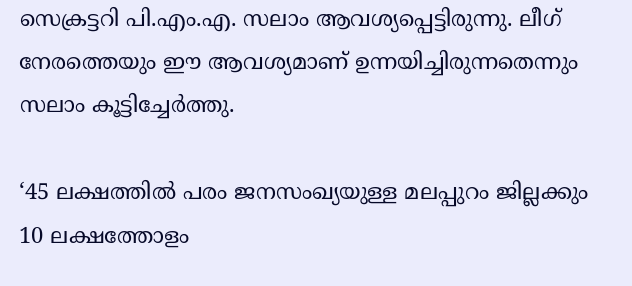സെക്രട്ടറി പി.എം.എ. സലാം ആവശ്യപ്പെട്ടിരുന്നു. ലീഗ് നേരത്തെയും ഈ ആവശ്യമാണ് ഉന്നയിച്ചിരുന്നതെന്നും സലാം കൂട്ടിച്ചേർത്തു.

‘45 ലക്ഷത്തിൽ പരം ജനസംഖ്യയുള്ള മലപ്പുറം ജില്ലക്കും 10 ലക്ഷത്തോളം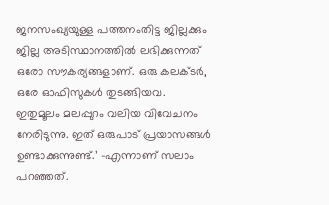ജനസംഖ്യയുള്ള പത്തനംതിട്ട ജില്ലക്കും ജില്ല അടിസ്ഥാനത്തിൽ ലഭിക്കുന്നത് ഒരോ സൗകര്യങ്ങളാണ്. ഒരു കലക്ടർ, ഒരേ ഓഫിസുകൾ തുടങ്ങിയവ. ഇതുമൂലം മലപ്പുറം വലിയ വിവേചനം നേരിടുന്നു. ഇത് ഒരുപാട് പ്രയാസങ്ങൾ ഉണ്ടാക്കുന്നുണ്ട്.’ -എന്നാണ് സലാം പറഞ്ഞത്.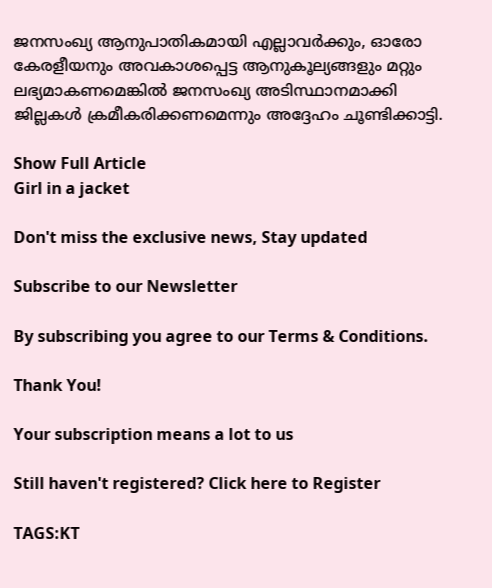ജനസംഖ്യ ആനുപാതികമായി എല്ലാവർക്കും, ഓരോ കേരളീയനും അവകാശപ്പെട്ട ആനുകൂല്യങ്ങളും മറ്റും ലഭ്യമാകണമെങ്കിൽ ജനസംഖ്യ അടിസ്ഥാനമാക്കി ജില്ലകൾ ക്രമീകരിക്കണമെന്നും അദ്ദേഹം ചൂണ്ടിക്കാട്ടി.

Show Full Article
Girl in a jacket

Don't miss the exclusive news, Stay updated

Subscribe to our Newsletter

By subscribing you agree to our Terms & Conditions.

Thank You!

Your subscription means a lot to us

Still haven't registered? Click here to Register

TAGS:KT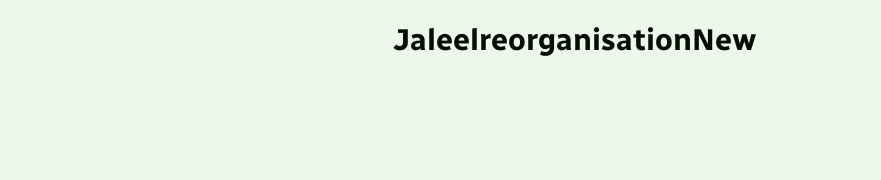JaleelreorganisationNew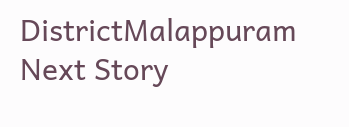DistrictMalappuram
Next Story